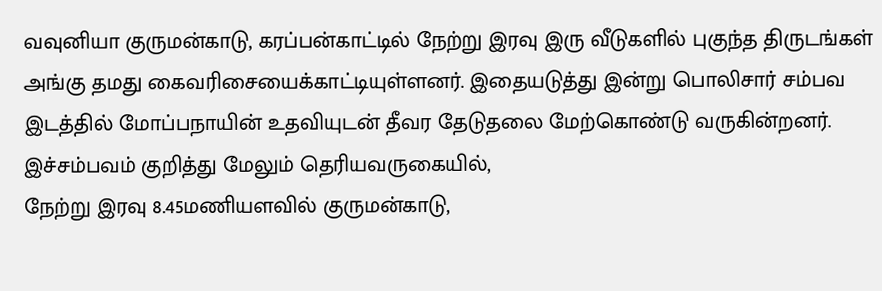வவுனியா குருமன்காடு, கரப்பன்காட்டில் நேற்று இரவு இரு வீடுகளில் புகுந்த திருடங்கள் அங்கு தமது கைவரிசையைக்காட்டியுள்ளனர். இதையடுத்து இன்று பொலிசார் சம்பவ இடத்தில் மோப்பநாயின் உதவியுடன் தீவர தேடுதலை மேற்கொண்டு வருகின்றனர்.
இச்சம்பவம் குறித்து மேலும் தெரியவருகையில்,
நேற்று இரவு 8.45மணியளவில் குருமன்காடு,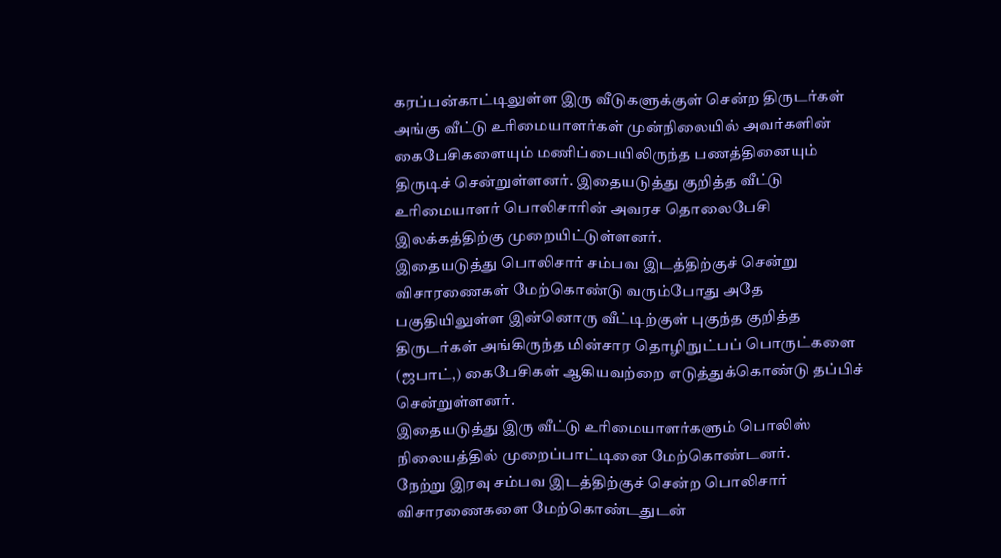கரப்பன்காட்டிலுள்ள இரு வீடுகளுக்குள் சென்ற திருடர்கள் அங்கு வீட்டு உரிமையாளர்கள் முன்நிலையில் அவர்களின் கைபேசிகளையும் மணிப்பையிலிருந்த பணத்தினையும் திருடிச் சென்றுள்ளனர். இதையடுத்து குறித்த வீட்டு உரிமையாளர் பொலிசாரின் அவரச தொலைபேசி இலக்கத்திற்கு முறையிட்டுள்ளனர்.
இதையடுத்து பொலிசார் சம்பவ இடத்திற்குச் சென்று விசாரணைகள் மேற்கொண்டு வரும்போது அதே பகுதியிலுள்ள இன்னொரு வீட்டிற்குள் புகுந்த குறித்த திருடர்கள் அங்கிருந்த மின்சார தொழிநுட்பப் பொருட்களை (ஜபாட்,) கைபேசிகள் ஆகியவற்றை எடுத்துக்கொண்டு தப்பிச் சென்றுள்ளனர்.
இதையடுத்து இரு வீட்டு உரிமையாளர்களும் பொலிஸ் நிலையத்தில் முறைப்பாட்டினை மேற்கொண்டனர்.
நேற்று இரவு சம்பவ இடத்திற்குச் சென்ற பொலிசார் விசாரணைகளை மேற்கொண்டதுடன்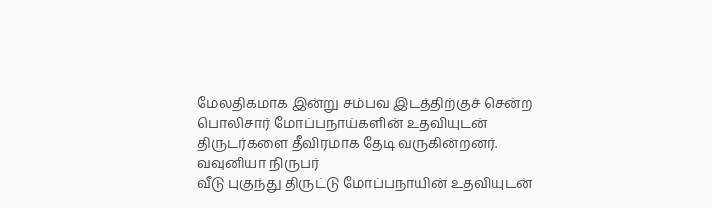மேலதிகமாக இன்று சம்பவ இடத்திற்குச் சென்ற பொலிசார் மோப்பநாய்களின் உதவியுடன் திருடர்களை தீவிரமாக தேடி வருகின்றனர்.
வவுனியா நிருபர்
வீடு புகுந்து திருட்டு மோப்பநாயின் உதவியுடன்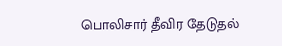பொலிசார் தீவிர தேடுதல்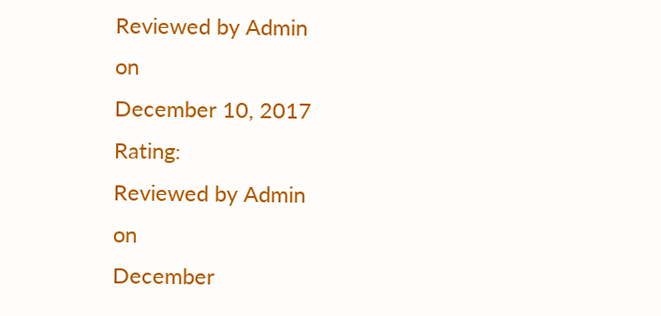Reviewed by Admin
on
December 10, 2017
Rating:
Reviewed by Admin
on
December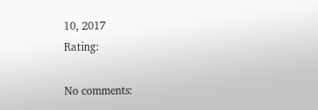10, 2017
Rating:

No comments: